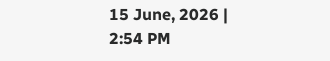15 June, 2026 | 2:54 PM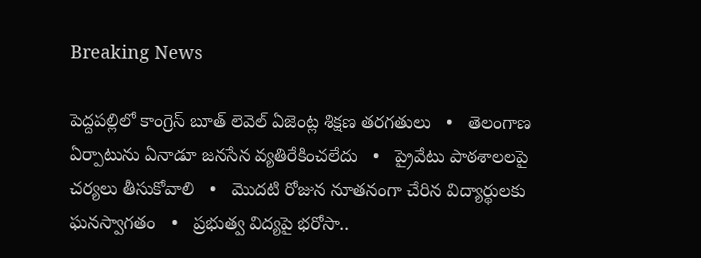Breaking News

పెద్దపల్లిలో కాంగ్రెస్ బూత్ లెవెల్ ఏజెంట్ల శిక్షణ తరగతులు   •   తెలంగాణ ఏర్పాటును ఏనాడూ జనసేన వ్యతిరేకించలేదు   •   ప్రైవేటు పాఠశాలలపై చర్యలు తీసుకోవాలి   •   మొదటి రోజున నూతనంగా చేరిన విద్యార్థులకు ఘనస్వాగతం   •   ప్రభుత్వ విద్యపై భరోసా..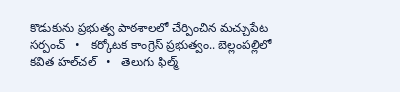కొడుకును ప్రభుత్వ పాఠశాలలో చేర్పించిన మచ్చుపేట సర్పంచ్   •   కర్కోటక కాంగ్రెస్ ప్రభుత్వం.. బెల్లంపల్లిలో కవిత హల్‌చల్‌   •   తెలుగు ఫిల్మ్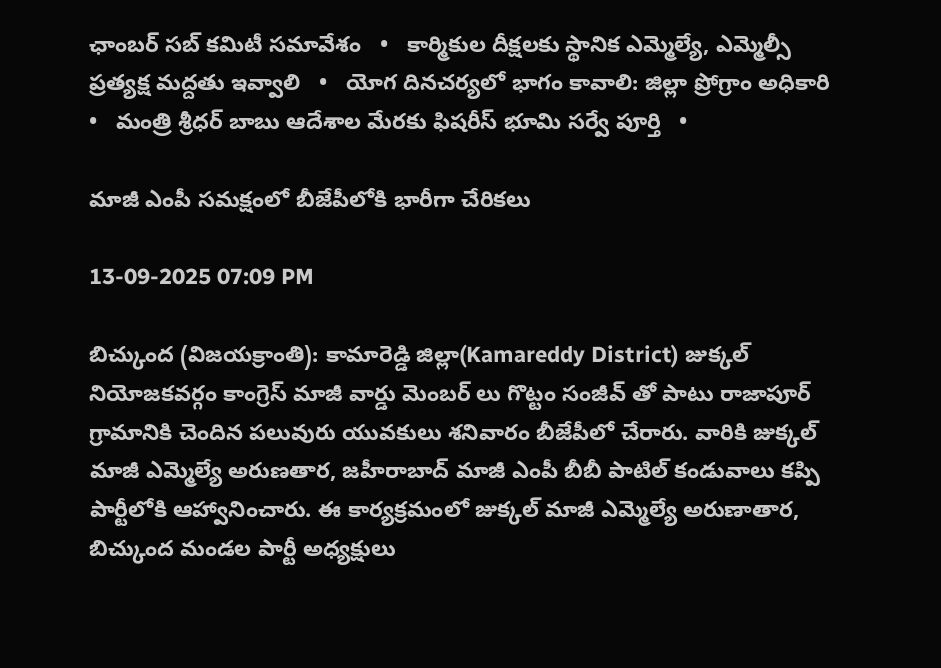ఛాంబర్ సబ్ కమిటీ సమావేశం   •   కార్మికుల దీక్షలకు స్థానిక ఎమ్మెల్యే, ఎమ్మెల్సీ ప్రత్యక్ష మద్దతు ఇవ్వాలి   •   యోగ దినచర్యలో భాగం కావాలి: జిల్లా ప్రోగ్రాం అధికారి   •   మంత్రి శ్రీధర్ బాబు ఆదేశాల మేరకు ఫిషరీస్ భూమి సర్వే పూర్తి   •

మాజీ ఎంపీ సమక్షంలో బీజేపీలోకి భారీగా చేరికలు

13-09-2025 07:09 PM

బిచ్కుంద (విజయక్రాంతి): కామారెడ్డి జిల్లా(Kamareddy District) జుక్కల్ నియోజకవర్గం కాంగ్రెస్ మాజీ వార్డు మెంబర్ లు గొట్టం సంజీవ్ తో పాటు రాజాపూర్ గ్రామానికి చెందిన పలువురు యువకులు శనివారం బీజేపీలో చేరారు. వారికి జుక్కల్ మాజీ ఎమ్మెల్యే అరుణతార, జహీరాబాద్ మాజీ ఎంపీ బీబీ పాటిల్ కండువాలు కప్పి పార్టీలోకి ఆహ్వానించారు. ఈ కార్యక్రమంలో జుక్కల్ మాజీ ఎమ్మెల్యే అరుణాతార, బిచ్కుంద మండల పార్టీ అధ్యక్షులు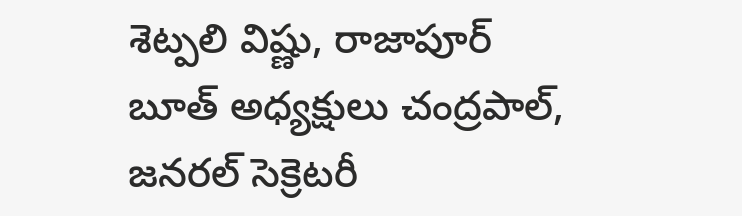శెట్పలి విష్ణు, రాజాపూర్ బూత్ అధ్యక్షులు చంద్రపాల్, జనరల్ సెక్రెటరీ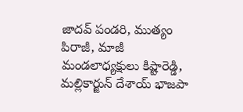జాదవ్ పండరి, ముత్యం పిరాజీ, మాజీ మండలాధ్యక్షులు కిష్టారెడ్డి, మల్లికార్జున్ దేశాయ్ భాజపా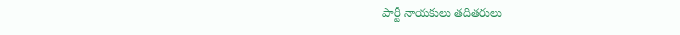పార్టీ నాయకులు తదితరులు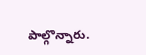పాల్గొన్నారు.